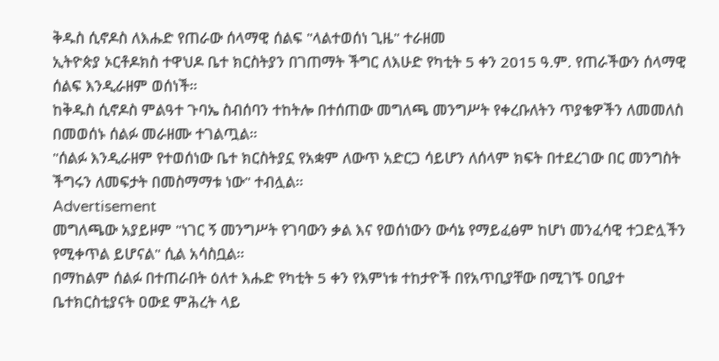ቅዱስ ሲኖዶስ ለእሑድ የጠራው ሰላማዊ ሰልፍ "ላልተወሰነ ጊዜ" ተራዘመ
ኢትዮጵያ ኦርቶዶክስ ተዋህዶ ቤተ ክርስትያን በገጠማት ችግር ለእሁድ የካቲት 5 ቀን 2015 ዓ.ም. የጠራችውን ሰላማዊ ሰልፍ እንዲራዘም ወሰነች።
ከቅዱስ ሲኖዶስ ምልዓተ ጉባኤ ስብሰባን ተከትሎ በተሰጠው መግለጫ መንግሥት የቀረቡለትን ጥያቄዎችን ለመመለስ በመወሰኑ ሰልፉ መራዘሙ ተገልጧል።
"ሰልፉ እንዲራዘም የተወሰነው ቤተ ክርስትያኗ የአቋም ለውጥ አድርጋ ሳይሆን ለሰላም ክፍት በተደረገው በር መንግስት ችግሩን ለመፍታት በመስማማቱ ነው" ተብሏል።
Advertisement
መግለጫው አያይዞም "ነገር ኝ መንግሥት የገባውን ቃል እና የወሰነውን ውሳኔ የማይፈፅም ከሆነ መንፈሳዊ ተጋድሏችን የሚቀጥል ይሆናል" ሲል አሳስቧል።
በማከልም ሰልፉ በተጠራበት ዕለተ እሑድ የካቲት 5 ቀን የእምነቱ ተከታዮች በየአጥቢያቸው በሚገኙ ዐቢያተ ቤተክርስቲያናት ዐውደ ምሕረት ላይ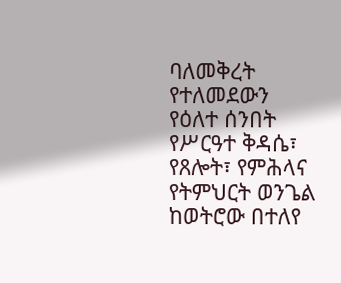ባለመቅረት የተለመደውን የዕለተ ሰንበት የሥርዓተ ቅዳሴ፣ የጸሎት፣ የምሕላና የትምህርት ወንጌል ከወትሮው በተለየ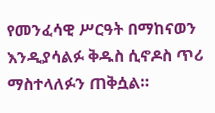የመንፈሳዊ ሥርዓት በማከናወን እንዲያሳልፉ ቅዱስ ሲኖዶስ ጥሪ ማስተላለፉን ጠቅሷል።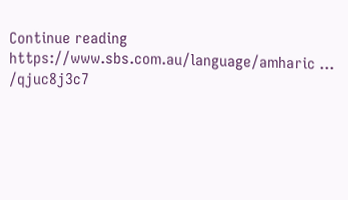Continue reading https://www.sbs.com.au/language/amharic ... /qjuc8j3c7